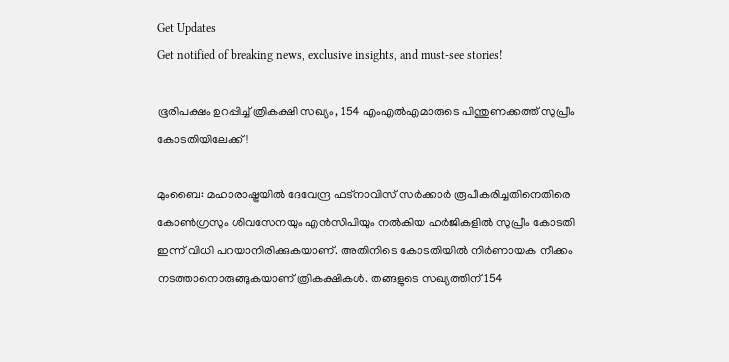Get Updates
Get notified of breaking news, exclusive insights, and must-see stories!

ഭൂരിപക്ഷം ഉറപ്പിച്ച് ത്രികക്ഷി സഖ്യം, 154 എംഎൽഎമാരുടെ പിന്തുണക്കത്ത് സുപ്രീം കോടതിയിലേക്ക്!

മുംബൈ: മഹാരാഷ്ട്രയില്‍ ദേവേന്ദ്ര ഫട്‌നാവിസ് സര്‍ക്കാര്‍ രൂപീകരിച്ചതിനെതിരെ കോണ്‍ഗ്രസും ശിവസേനയും എന്‍സിപിയും നല്‍കിയ ഹര്‍ജികളില്‍ സുപ്രീം കോടതി ഇന്ന് വിധി പറയാനിരിക്കുകയാണ്. അതിനിടെ കോടതിയില്‍ നിര്‍ണായക നീക്കം നടത്താനൊരുങ്ങുകയാണ് ത്രികക്ഷികള്‍. തങ്ങളുടെ സഖ്യത്തിന് 154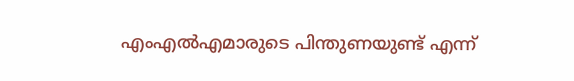എംഎല്‍എമാരുടെ പിന്തുണയുണ്ട് എന്ന്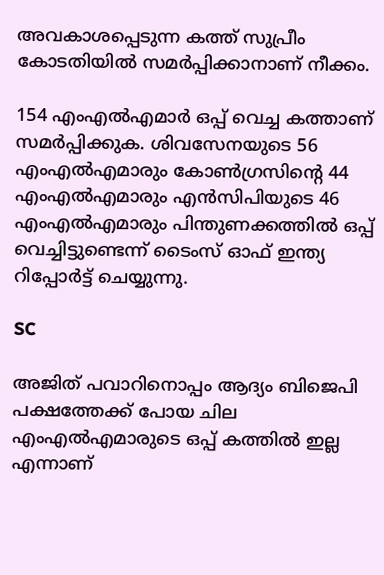അവകാശപ്പെടുന്ന കത്ത് സുപ്രീം കോടതിയില്‍ സമര്‍പ്പിക്കാനാണ് നീക്കം.

154 എംഎല്‍എമാര്‍ ഒപ്പ് വെച്ച കത്താണ് സമര്‍പ്പിക്കുക. ശിവസേനയുടെ 56 എംഎല്‍എമാരും കോണ്‍ഗ്രസിന്റെ 44 എംഎല്‍എമാരും എന്‍സിപിയുടെ 46 എംഎല്‍എമാരും പിന്തുണക്കത്തില്‍ ഒപ്പ് വെച്ചിട്ടുണ്ടെന്ന് ടൈംസ് ഓഫ് ഇന്ത്യ റിപ്പോര്‍ട്ട് ചെയ്യുന്നു.

SC

അജിത് പവാറിനൊപ്പം ആദ്യം ബിജെപി പക്ഷത്തേക്ക് പോയ ചില എംഎല്‍എമാരുടെ ഒപ്പ് കത്തില്‍ ഇല്ല എന്നാണ്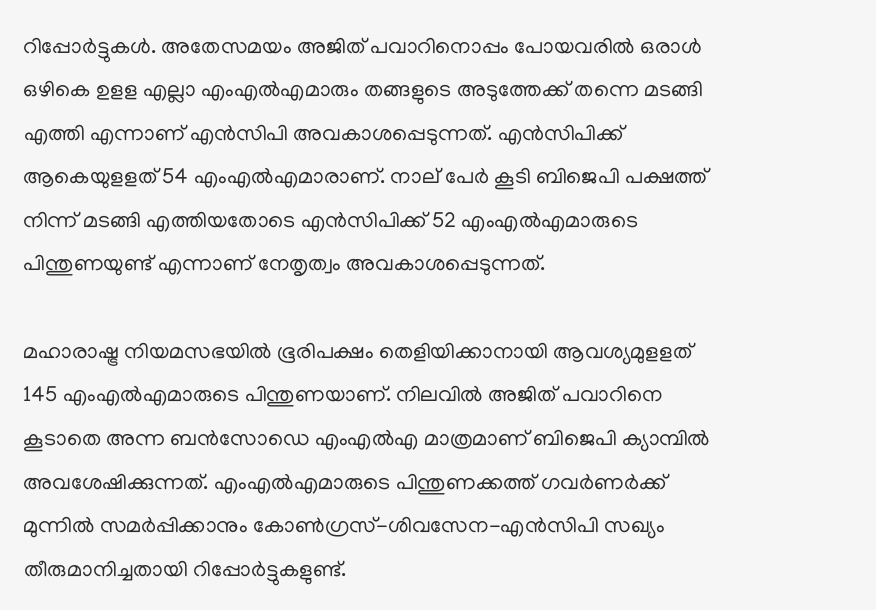റിപ്പോര്‍ട്ടുകള്‍. അതേസമയം അജിത് പവാറിനൊപ്പം പോയവരില്‍ ഒരാള്‍ ഒഴികെ ഉളള എല്ലാ എംഎല്‍എമാരും തങ്ങളുടെ അടുത്തേക്ക് തന്നെ മടങ്ങി എത്തി എന്നാണ് എന്‍സിപി അവകാശപ്പെടുന്നത്. എന്‍സിപിക്ക് ആകെയുളളത് 54 എംഎല്‍എമാരാണ്. നാല് പേര്‍ കൂടി ബിജെപി പക്ഷത്ത് നിന്ന് മടങ്ങി എത്തിയതോടെ എന്‍സിപിക്ക് 52 എംഎല്‍എമാരുടെ പിന്തുണയുണ്ട് എന്നാണ് നേതൃത്വം അവകാശപ്പെടുന്നത്.

മഹാരാഷ്ട്ര നിയമസഭയില്‍ ഭൂരിപക്ഷം തെളിയിക്കാനായി ആവശ്യമുളളത് 145 എംഎല്‍എമാരുടെ പിന്തുണയാണ്. നിലവില്‍ അജിത് പവാറിനെ കൂടാതെ അന്ന ബന്‍സോഡെ എംഎല്‍എ മാത്രമാണ് ബിജെപി ക്യാമ്പില്‍ അവശേഷിക്കുന്നത്. എംഎല്‍എമാരുടെ പിന്തുണക്കത്ത് ഗവര്‍ണര്‍ക്ക് മുന്നില്‍ സമര്‍പ്പിക്കാനും കോണ്‍ഗ്രസ്-ശിവസേന-എന്‍സിപി സഖ്യം തീരുമാനിച്ചതായി റിപ്പോര്‍ട്ടുകളുണ്ട്.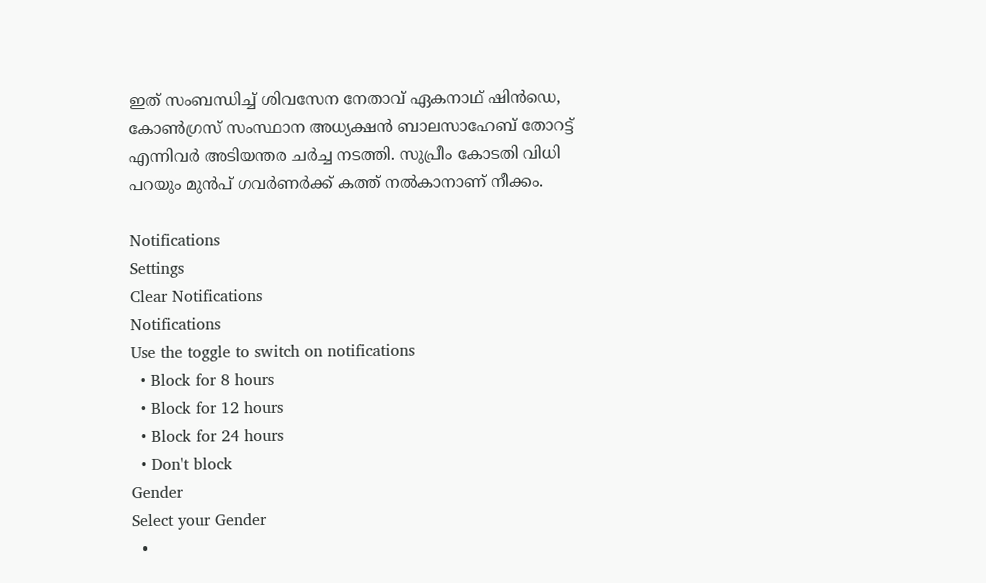ഇത് സംബന്ധിച്ച് ശിവസേന നേതാവ് ഏകനാഥ് ഷിന്‍ഡെ, കോണ്‍ഗ്രസ് സംസ്ഥാന അധ്യക്ഷന്‍ ബാലസാഹേബ് തോറട്ട് എന്നിവര്‍ അടിയന്തര ചര്‍ച്ച നടത്തി. സുപ്രീം കോടതി വിധി പറയും മുന്‍പ് ഗവര്‍ണര്‍ക്ക് കത്ത് നല്‍കാനാണ് നീക്കം.

Notifications
Settings
Clear Notifications
Notifications
Use the toggle to switch on notifications
  • Block for 8 hours
  • Block for 12 hours
  • Block for 24 hours
  • Don't block
Gender
Select your Gender
  •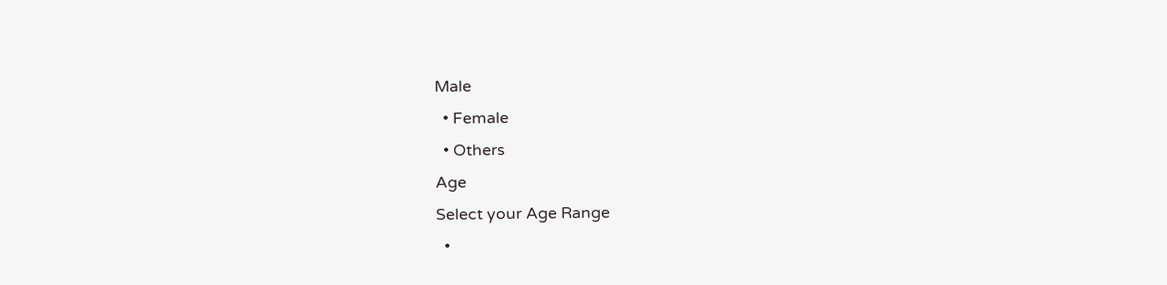Male
  • Female
  • Others
Age
Select your Age Range
  •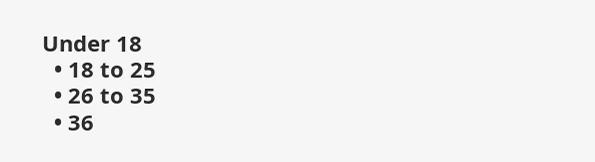Under 18
  • 18 to 25
  • 26 to 35
  • 36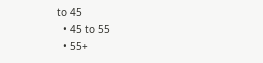to 45
  • 45 to 55
  • 55+